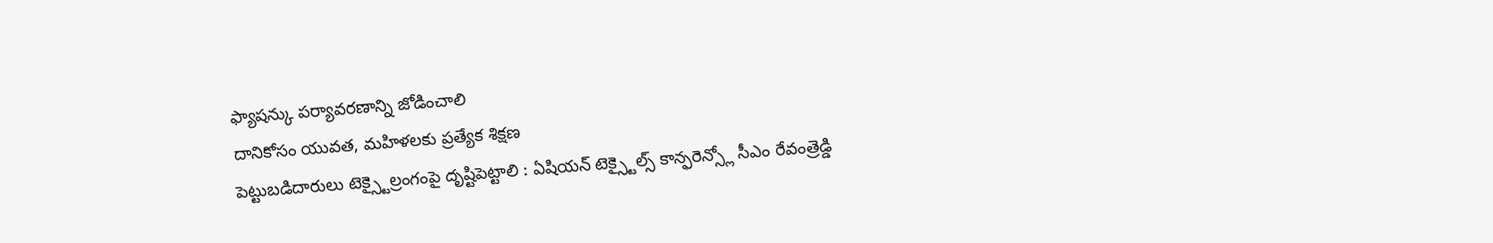ఫ్యాషన్కు పర్యావరణాన్ని జోడించాలి
దానికోసం యువత, మహిళలకు ప్రత్యేక శిక్షణ
పెట్టుబడిదారులు టెక్స్టైల్రంగంపై దృష్టిపెట్టాలి : ఏషియన్ టెక్స్టైల్స్ కాన్ఫరెన్స్లో సీఎం రేవంత్రెడ్డి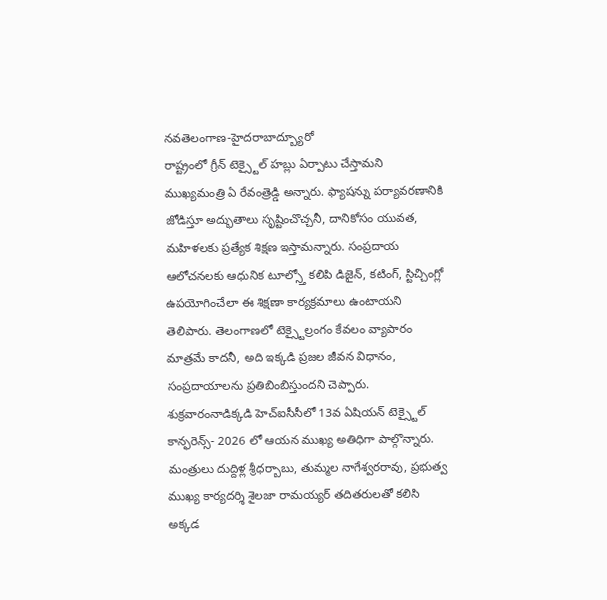నవతెలంగాణ-హైదరాబాద్బ్యూరో
రాష్ట్రంలో గ్రీన్ టెక్స్టైల్ హబ్లు ఏర్పాటు చేస్తామని ముఖ్యమంత్రి ఏ రేవంత్రెడ్డి అన్నారు. ఫ్యాషన్ను పర్యావరణానికి జోడిస్తూ అద్భుతాలు సృష్టించొచ్చనీ, దానికోసం యువత, మహిళలకు ప్రత్యేక శిక్షణ ఇస్తామన్నారు. సంప్రదాయ ఆలోచనలకు ఆధునిక టూల్స్తో కలిపి డిజైన్, కటింగ్, స్టిచ్చింగ్లో ఉపయోగించేలా ఈ శిక్షణా కార్యక్రమాలు ఉంటాయని తెలిపారు. తెలంగాణలో టెక్స్టైల్రంగం కేవలం వ్యాపారం మాత్రమే కాదనీ, అది ఇక్కడి ప్రజల జీవన విధానం, సంప్రదాయాలను ప్రతిబింబిస్తుందని చెప్పారు. శుక్రవారంనాడిక్కడి హెచ్ఐసీసీలో 13వ ఏషియన్ టెక్స్టైల్ కాన్ఫరెన్స్- 2026 లో ఆయన ముఖ్య అతిధిగా పాల్గొన్నారు. మంత్రులు దుద్దిళ్ల శ్రీధర్బాబు, తుమ్మల నాగేశ్వరరావు, ప్రభుత్వ ముఖ్య కార్యదర్శి శైలజా రామయ్యర్ తదితరులతో కలిసి అక్కడ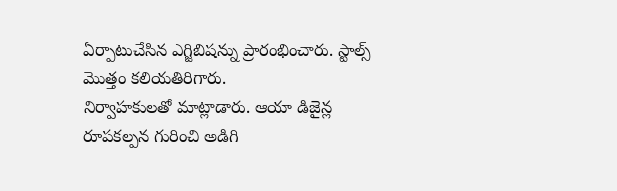ఏర్పాటుచేసిన ఎగ్జిబిషన్ను ప్రారంభించారు. స్టాల్స్ మొత్తం కలియతిరిగారు.
నిర్వాహకులతో మాట్లాడారు. ఆయా డిజైన్ల రూపకల్పన గురించి అడిగి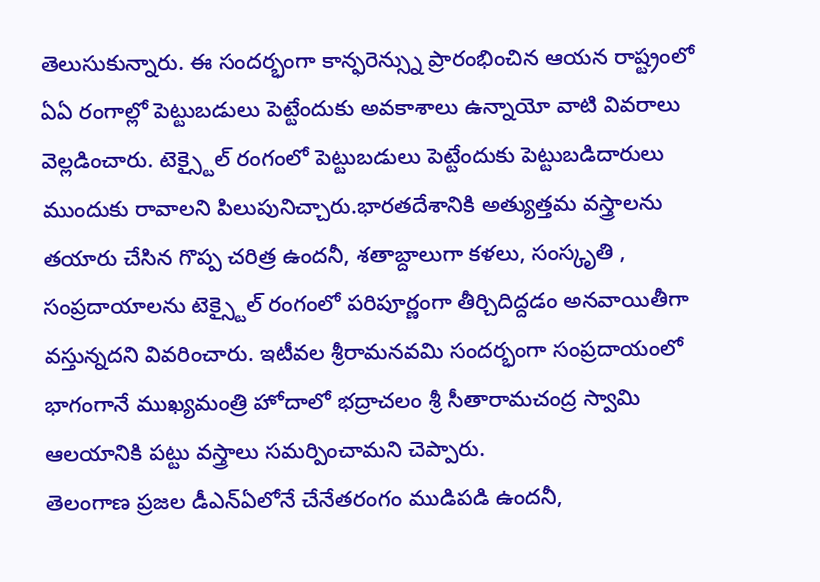తెలుసుకున్నారు. ఈ సందర్భంగా కాన్ఫరెన్స్ను ప్రారంభించిన ఆయన రాష్ట్రంలో ఏఏ రంగాల్లో పెట్టుబడులు పెట్టేందుకు అవకాశాలు ఉన్నాయో వాటి వివరాలు వెల్లడించారు. టెక్స్టైల్ రంగంలో పెట్టుబడులు పెట్టేందుకు పెట్టుబడిదారులు ముందుకు రావాలని పిలుపునిచ్చారు.భారతదేశానికి అత్యుత్తమ వస్త్రాలను తయారు చేసిన గొప్ప చరిత్ర ఉందనీ, శతాబ్దాలుగా కళలు, సంస్కృతి , సంప్రదాయాలను టెక్స్టైల్ రంగంలో పరిపూర్ణంగా తీర్చిదిద్దడం అనవాయితీగా వస్తున్నదని వివరించారు. ఇటీవల శ్రీరామనవమి సందర్భంగా సంప్రదాయంలో భాగంగానే ముఖ్యమంత్రి హోదాలో భద్రాచలం శ్రీ సీతారామచంద్ర స్వామి ఆలయానికి పట్టు వస్త్రాలు సమర్పించామని చెప్పారు.
తెలంగాణ ప్రజల డీఎన్ఏలోనే చేనేతరంగం ముడిపడి ఉందనీ,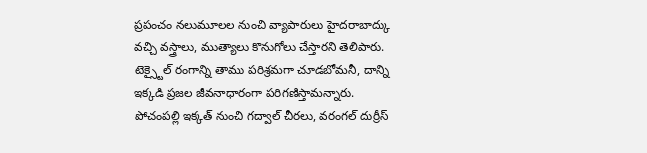ప్రపంచం నలుమూలల నుంచి వ్యాపారులు హైదరాబాద్కు వచ్చి వస్త్రాలు, ముత్యాలు కొనుగోలు చేస్తారని తెలిపారు. టెక్స్టైల్ రంగాన్ని తాము పరిశ్రమగా చూడబోమనీ, దాన్ని ఇక్కడి ప్రజల జీవనాధారంగా పరిగణిస్తామన్నారు. పోచంపల్లి ఇక్కత్ నుంచి గద్వాల్ చీరలు, వరంగల్ దుర్రీస్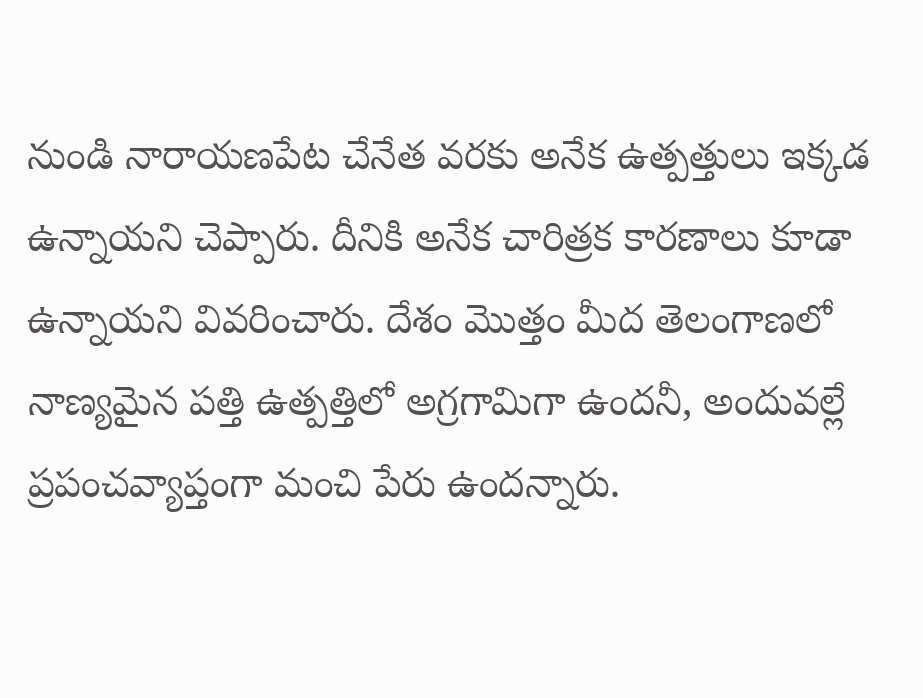నుండి నారాయణపేట చేనేత వరకు అనేక ఉత్పత్తులు ఇక్కడ ఉన్నాయని చెప్పారు. దీనికి అనేక చారిత్రక కారణాలు కూడా ఉన్నాయని వివరించారు. దేశం మొత్తం మీద తెలంగాణలో నాణ్యమైన పత్తి ఉత్పత్తిలో అగ్రగామిగా ఉందనీ, అందువల్లే ప్రపంచవ్యాప్తంగా మంచి పేరు ఉందన్నారు.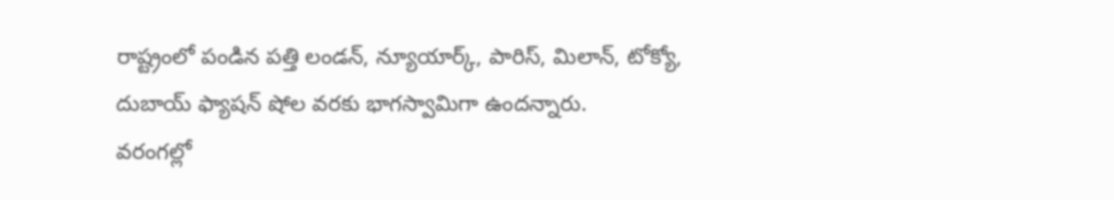రాష్ట్రంలో పండిన పత్తి లండన్, న్యూయార్క్, పారిస్, మిలాన్, టోక్యో, దుబాయ్ ఫ్యాషన్ షోల వరకు భాగస్వామిగా ఉందన్నారు.
వరంగల్లో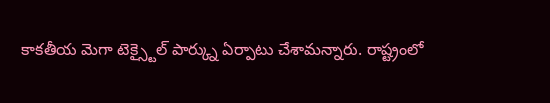కాకతీయ మెగా టెక్స్టైల్ పార్క్ను ఏర్పాటు చేశామన్నారు. రాష్ట్రంలో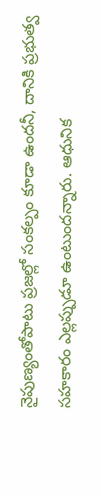నైపుణ్యంతోపాటు ప్రజల్లో సంకల్పం కూడా ఉందనీ, దానికి ప్రభుత్వ సహకారం ఎల్లప్పుడూ ఉంటుందన్నారు. ఆధునిక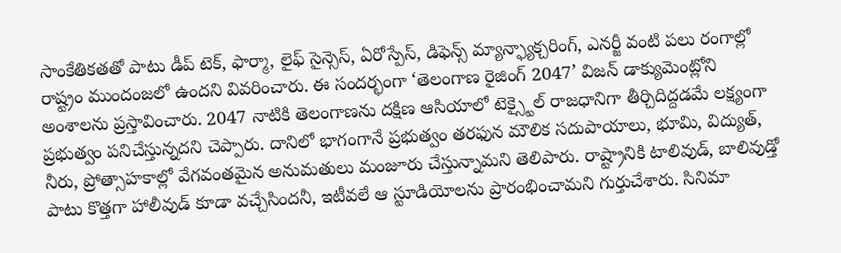సాంకేతికతతో పాటు డీప్ టెక్, ఫార్మా, లైఫ్ సైన్సెస్, ఏరోస్పేస్, డిఫెన్స్ మ్యాన్ఫ్యాక్చరింగ్, ఎనర్జీ వంటి పలు రంగాల్లో రాష్ట్రం ముందంజలో ఉందని వివరించారు. ఈ సందర్భంగా ‘తెలంగాణ రైజింగ్ 2047’ విజన్ డాక్యుమెంట్లోని అంశాలను ప్రస్తావించారు. 2047 నాటికి తెలంగాణను దక్షిణ ఆసియాలో టెక్స్టైల్ రాజధానిగా తీర్చిదిద్దడమే లక్ష్యంగా ప్రభుత్వం పనిచేస్తున్నదని చెప్పారు. దానిలో భాగంగానే ప్రభుత్వం తరఫున మౌలిక సదుపాయాలు, భూమి, విద్యుత్, నీరు, ప్రోత్సాహకాల్లో వేగవంతమైన అనుమతులు మంజూరు చేస్తున్నామని తెలిపారు. రాష్ట్రానికి టాలివుడ్, బాలివుడ్తో పాటు కొత్తగా హాలీవుడ్ కూడా వచ్చేసిందనీ, ఇటీవలే ఆ స్టూడియోలను ప్రారంభించామని గుర్తుచేశారు. సినిమా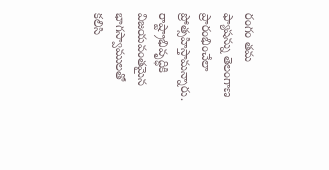రంగం తమ ఫ్యాషన్ను తెలంగాణ ప్రారంభించేలా ప్రోత్సహిస్తామన్నారు. రాష్ట్రాభివృద్ధికి విజయవంతమైన భాగస్వాములతో కలిసి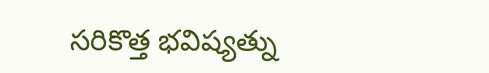సరికొత్త భవిష్యత్ను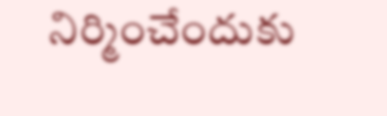నిర్మించేందుకు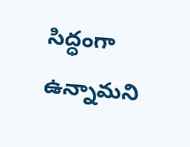సిద్ధంగా ఉన్నామని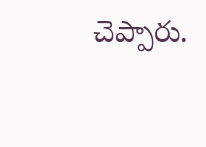చెప్పారు.